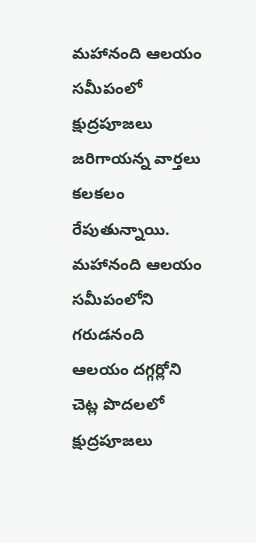మహానంది ఆలయం సమీపంలో క్షుద్రపూజలు జరిగాయన్న వార్తలు కలకలం రేపుతున్నాయి. మహానంది ఆలయం సమీపంలోని గరుడనంది ఆలయం దగ్గర్లోని చెట్ల పొదలలో క్షుద్రపూజలు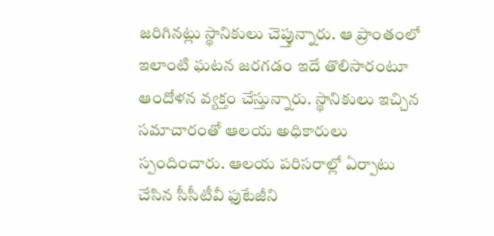జరిగినట్లు స్థానికులు చెప్తున్నారు. ఆ ప్రాంతంలో ఇలాంటి ఘటన జరగడం ఇదే తొలిసారంటూ ఆందోళన వ్యక్తం చేస్తున్నారు. స్థానికులు ఇచ్చిన సమాచారంతో ఆలయ అధికారులు స్పందించారు. ఆలయ పరిసరాల్లో ఏర్పాటు చేసిన సీసీటీవీ ఫుటేజీని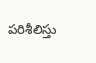పరిశీలిస్తు